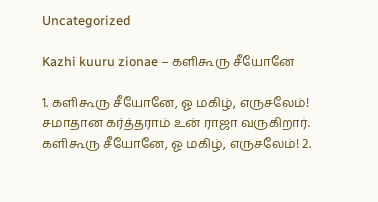Uncategorized

Kazhi kuuru zionae – களிகூரு சீயோனே

1. களிகூரு சீயோனே, ஓ மகிழ், எருசலேம்! சமாதான கர்த்தராம் உன் ராஜா வருகிறார். களிகூரு சீயோனே, ஓ மகிழ், எருசலேம்! 2.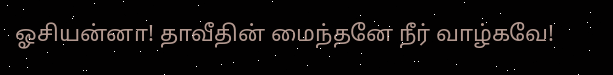ஓசியன்னா! தாவீதின் மைந்தனே நீர் வாழ்கவே!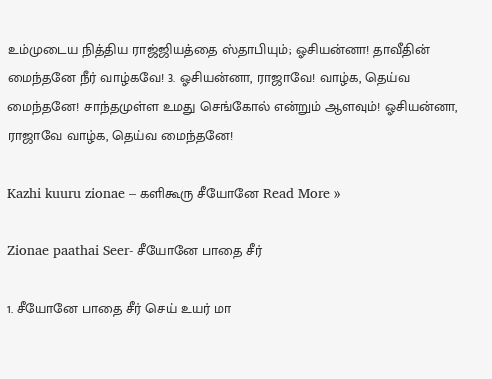உம்முடைய நித்திய ராஜ்ஜியத்தை ஸ்தாபியும்; ஓசியன்னா! தாவீதின் மைந்தனே நீர் வாழ்கவே! 3. ஓசியன்னா, ராஜாவே! வாழ்க, தெய்வ மைந்தனே! சாந்தமுள்ள உமது செங்கோல் என்றும் ஆளவும்! ஓசியன்னா, ராஜாவே வாழ்க, தெய்வ மைந்தனே!

Kazhi kuuru zionae – களிகூரு சீயோனே Read More »

Zionae paathai Seer- சீயோனே பாதை சீர்

1. சீயோனே பாதை சீர் செய் உயர் மா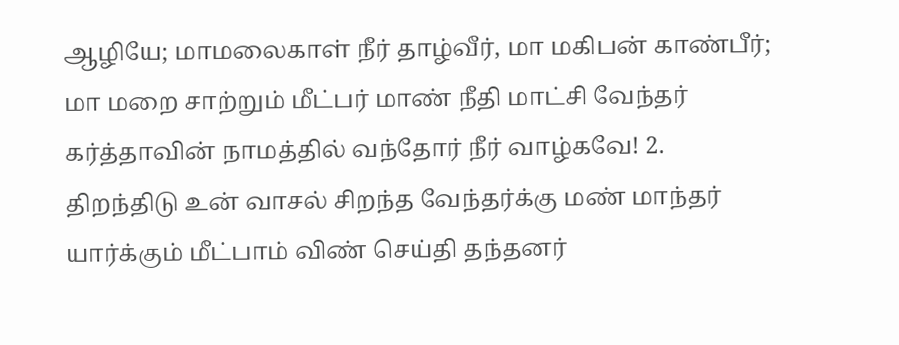ஆழியே; மாமலைகாள் நீர் தாழ்வீர், மா மகிபன் காண்பீர்; மா மறை சாற்றும் மீட்பர் மாண் நீதி மாட்சி வேந்தர் கர்த்தாவின் நாமத்தில் வந்தோர் நீர் வாழ்கவே! 2. திறந்திடு உன் வாசல் சிறந்த வேந்தர்க்கு மண் மாந்தர் யார்க்கும் மீட்பாம் விண் செய்தி தந்தனர்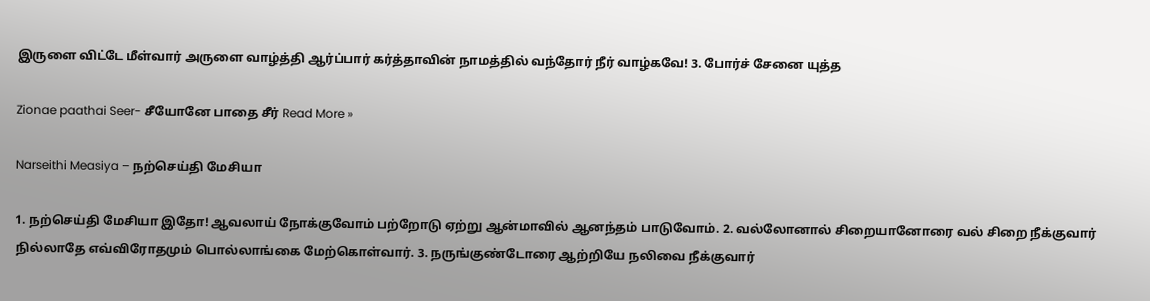இருளை விட்டே மீள்வார் அருளை வாழ்த்தி ஆர்ப்பார் கர்த்தாவின் நாமத்தில் வந்தோர் நீர் வாழ்கவே! 3. போர்ச் சேனை யுத்த

Zionae paathai Seer- சீயோனே பாதை சீர் Read More »

Narseithi Measiya – நற்செய்தி மேசியா

1. நற்செய்தி மேசியா இதோ! ஆவலாய் நோக்குவோம் பற்றோடு ஏற்று ஆன்மாவில் ஆனந்தம் பாடுவோம். 2. வல்லோனால் சிறையானோரை வல் சிறை நீக்குவார் நில்லாதே எவ்விரோதமும் பொல்லாங்கை மேற்கொள்வார். 3. நருங்குண்டோரை ஆற்றியே நலிவை நீக்குவார்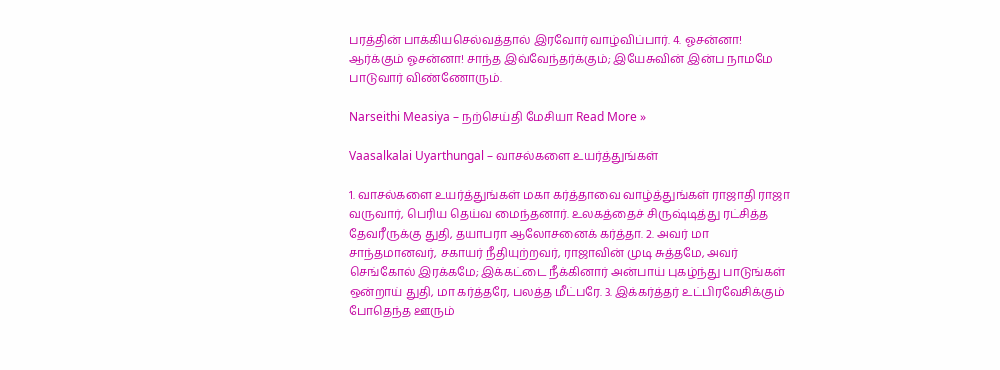பரத்தின் பாக்கியசெல்வத்தால் இரவோர் வாழ்விப்பார். 4. ஓசன்னா! ஆர்க்கும் ஓசன்னா! சாந்த இவ்வேந்தர்க்கும்; இயேசுவின் இன்ப நாமமே பாடுவார் விண்ணோரும்.

Narseithi Measiya – நற்செய்தி மேசியா Read More »

Vaasalkalai Uyarthungal – வாசல்களை உயர்த்துங்கள்

1. வாசல்களை உயர்த்துங்கள் மகா கர்த்தாவை வாழ்த்துங்கள் ராஜாதி ராஜா வருவார், பெரிய தெய்வ மைந்தனார். உலகத்தைச் சிருஷ்டித்து ரட்சித்த தேவரீருக்கு துதி, தயாபரா ஆலோசனைக் கர்த்தா. 2. அவர் மா சாந்தமானவர், சகாயர் நீதியுற்றவர், ராஜாவின் முடி சுத்தமே, அவர் செங்கோல் இரக்கமே; இக்கட்டை நீக்கினார் அன்பாய் புகழ்ந்து பாடுங்கள் ஒன்றாய் துதி, மா கர்த்தரே, பலத்த மீட்பரே. 3. இக்கர்த்தர் உட்பிரவேசிக்கும் போதெந்த ஊரும்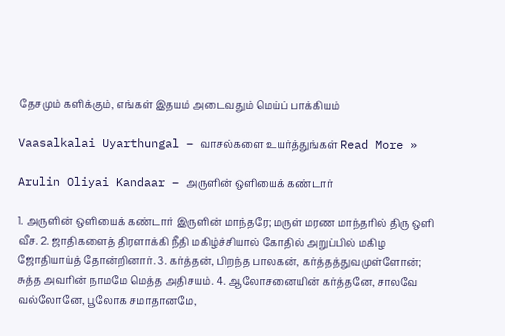தேசமும் களிக்கும், எங்கள் இதயம் அடைவதும் மெய்ப் பாக்கியம்

Vaasalkalai Uyarthungal – வாசல்களை உயர்த்துங்கள் Read More »

Arulin Oliyai Kandaar – அருளின் ஒளியைக் கண்டார்

1. அருளின் ஒளியைக் கண்டார் இருளின் மாந்தரே; மருள் மரண மாந்தரில் திரு ஒளி வீச. 2. ஜாதிகளைத் திரளாக்கி நீதி மகிழ்ச்சியால் கோதில் அறுப்பில் மகிழ ஜோதியாய்த் தோன்றினார். 3. கர்த்தன், பிறந்த பாலகன், கர்த்தத்துவமுள்ளோன்; சுத்த அவரின் நாமமே மெத்த அதிசயம். 4. ஆலோசனையின் கர்த்தனே, சாலவே வல்லோனே, பூலோக சமாதானமே,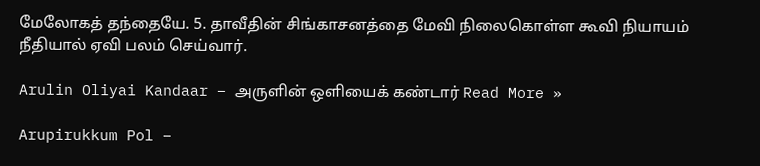மேலோகத் தந்தையே. 5. தாவீதின் சிங்காசனத்தை மேவி நிலைகொள்ள கூவி நியாயம் நீதியால் ஏவி பலம் செய்வார்.

Arulin Oliyai Kandaar – அருளின் ஒளியைக் கண்டார் Read More »

Arupirukkum Pol –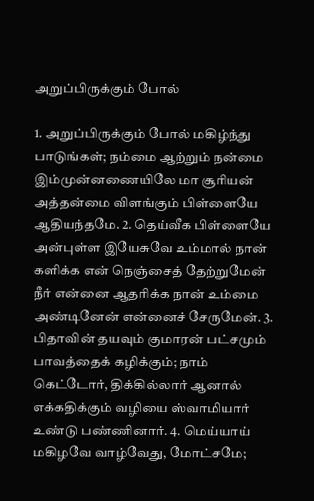அறுப்பிருக்கும் போல்

1. அறுப்பிருக்கும் போல் மகிழ்ந்து பாடுங்கள்; நம்மை ஆற்றும் நன்மை இம்முன்னணையிலே மா சூரியன் அத்தன்மை விளங்கும் பிள்ளையே ஆதியந்தமே. 2. தெய்வீக பிள்ளையே அன்புள்ள இயேசுவே உம்மால் நான் களிக்க என் நெஞ்சைத் தேற்றுமேன் நீர் என்னை ஆதரிக்க நான் உம்மை அண்டினேன் என்னைச் சேருமேன். 3. பிதாவின் தயவும் குமாரன் பட்சமும் பாவத்தைக் கழிக்கும்; நாம் கெட்டோர், திக்கில்லார் ஆனால் எக்கதிக்கும் வழியை ஸ்வாமியார் உண்டு பண்ணினார். 4. மெய்யாய் மகிழவே வாழ்வேது, மோட்சமே;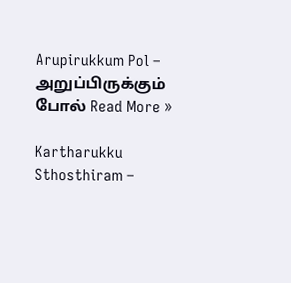Arupirukkum Pol – அறுப்பிருக்கும் போல் Read More »

Kartharukku Sthosthiram –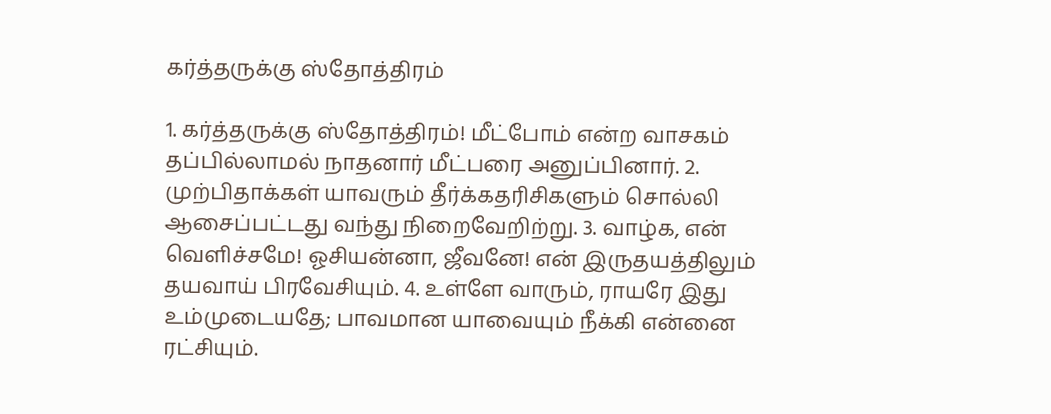கர்த்தருக்கு ஸ்தோத்திரம்

1. கர்த்தருக்கு ஸ்தோத்திரம்! மீட்போம் என்ற வாசகம் தப்பில்லாமல் நாதனார் மீட்பரை அனுப்பினார். 2. முற்பிதாக்கள் யாவரும் தீர்க்கதரிசிகளும் சொல்லி ஆசைப்பட்டது வந்து நிறைவேறிற்று. 3. வாழ்க, என் வெளிச்சமே! ஓசியன்னா, ஜீவனே! என் இருதயத்திலும் தயவாய் பிரவேசியும். 4. உள்ளே வாரும், ராயரே இது உம்முடையதே; பாவமான யாவையும் நீக்கி என்னை ரட்சியும்.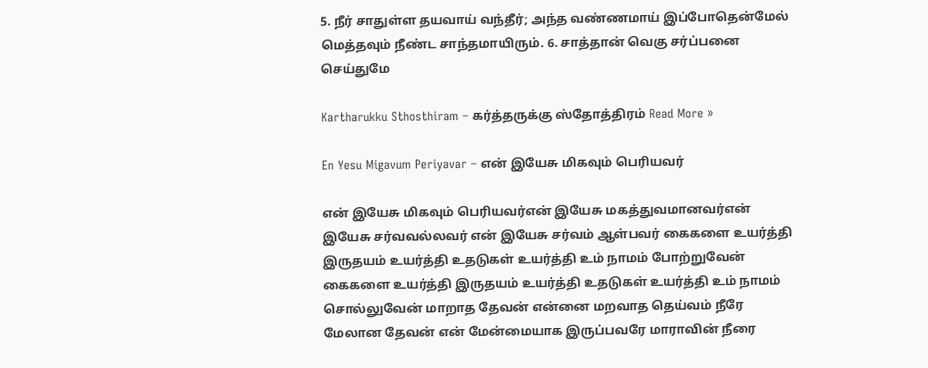5. நீர் சாதுள்ள தயவாய் வந்தீர்; அந்த வண்ணமாய் இப்போதென்மேல் மெத்தவும் நீண்ட சாந்தமாயிரும். 6. சாத்தான் வெகு சர்ப்பனை செய்துமே

Kartharukku Sthosthiram – கர்த்தருக்கு ஸ்தோத்திரம் Read More »

En Yesu Migavum Periyavar – என் இயேசு மிகவும் பெரியவர்

என் இயேசு மிகவும் பெரியவர்என் இயேசு மகத்துவமானவர்என் இயேசு சர்வவல்லவர் என் இயேசு சர்வம் ஆள்பவர் கைகளை உயர்த்தி இருதயம் உயர்த்தி உதடுகள் உயர்த்தி உம் நாமம் போற்றுவேன் கைகளை உயர்த்தி இருதயம் உயர்த்தி உதடுகள் உயர்த்தி உம் நாமம் சொல்லுவேன் மாறாத தேவன் என்னை மறவாத தெய்வம் நீரே மேலான தேவன் என் மேன்மையாக இருப்பவரே மாராவின் நீரை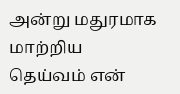அன்று மதுரமாக மாற்றிய தெய்வம் என்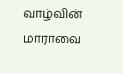வாழ்வின் மாராவை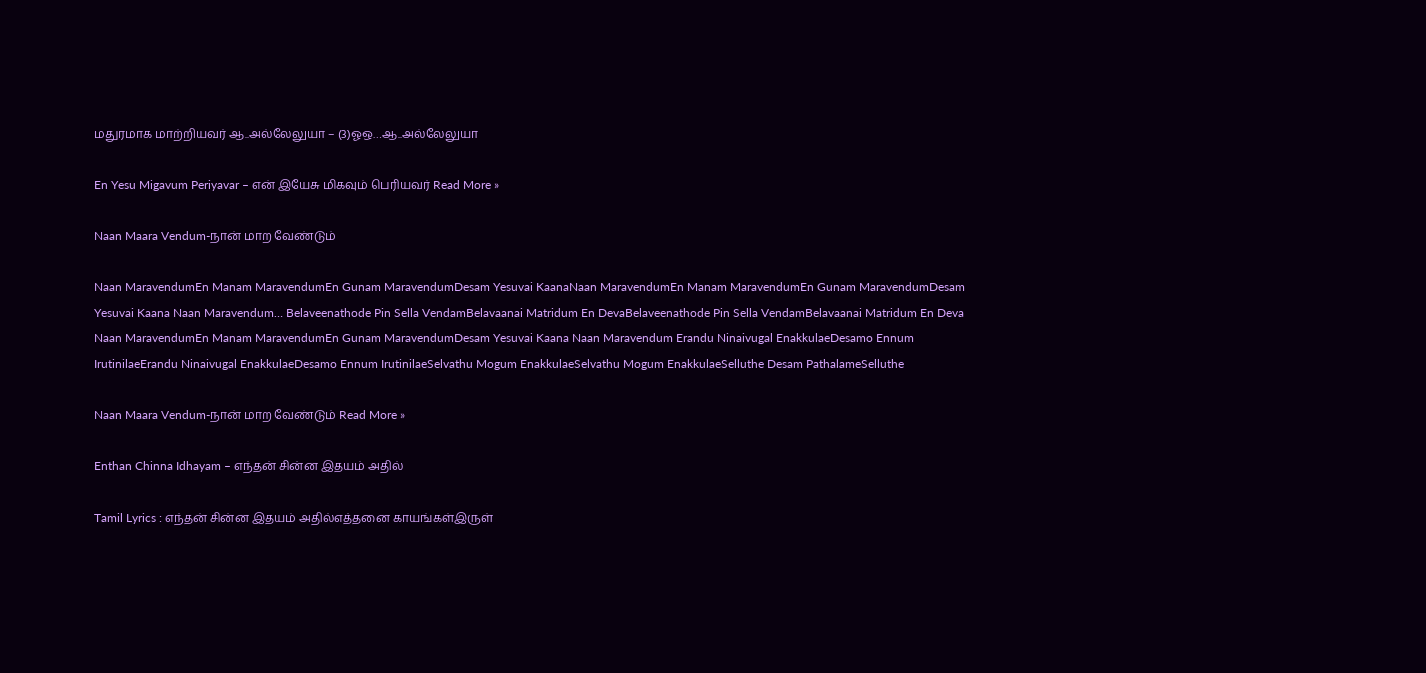மதுரமாக மாற்றியவர் ஆ..அல்லேலுயா – (3)ஓஒ…ஆ..அல்லேலுயா

En Yesu Migavum Periyavar – என் இயேசு மிகவும் பெரியவர் Read More »

Naan Maara Vendum-நான் மாற வேண்டும்

Naan MaravendumEn Manam MaravendumEn Gunam MaravendumDesam Yesuvai KaanaNaan MaravendumEn Manam MaravendumEn Gunam MaravendumDesam Yesuvai Kaana Naan Maravendum… Belaveenathode Pin Sella VendamBelavaanai Matridum En DevaBelaveenathode Pin Sella VendamBelavaanai Matridum En Deva Naan MaravendumEn Manam MaravendumEn Gunam MaravendumDesam Yesuvai Kaana Naan Maravendum Erandu Ninaivugal EnakkulaeDesamo Ennum IrutinilaeErandu Ninaivugal EnakkulaeDesamo Ennum IrutinilaeSelvathu Mogum EnakkulaeSelvathu Mogum EnakkulaeSelluthe Desam PathalameSelluthe

Naan Maara Vendum-நான் மாற வேண்டும் Read More »

Enthan Chinna Idhayam – எந்தன் சின்ன இதயம் அதில்

Tamil Lyrics : எந்தன் சின்ன இதயம் அதில்எத்தனை காயங்கள்இருள்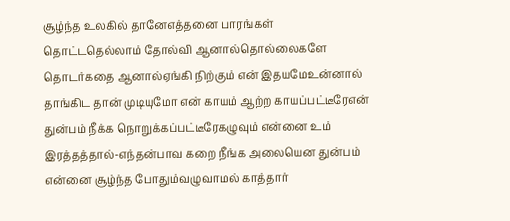சூழ்ந்த உலகில் தானேஎத்தனை பாரங்கள் தொட்டதெல்லாம் தோல்வி ஆனால்தொல்லைகளே தொடர்கதை ஆனால்ஏங்கி நிற்கும் என் இதயமேஉன்னால் தாங்கிட தான் முடியுமோ என் காயம் ஆற்ற காயப்பட்டீரேஎன் துன்பம் நீக்க நொறுக்கப்பட்டீரேகழுவும் என்னை உம் இரத்தத்தால்-எந்தன்பாவ கறை நீங்க அலையென துன்பம் என்னை சூழ்ந்த போதும்வழுவாமல் காத்தார்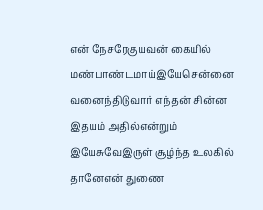என் நேசரேகுயவன் கையில் மண்பாண்டமாய்இயேசென்னை வனைந்திடுவார் எந்தன் சின்ன இதயம் அதில்என்றும் இயேசுவேஇருள் சூழ்ந்த உலகில் தானேஎன் துணை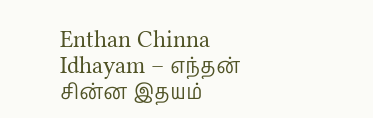Enthan Chinna Idhayam – எந்தன் சின்ன இதயம்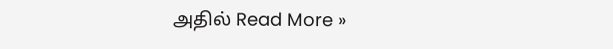அதில் Read More »